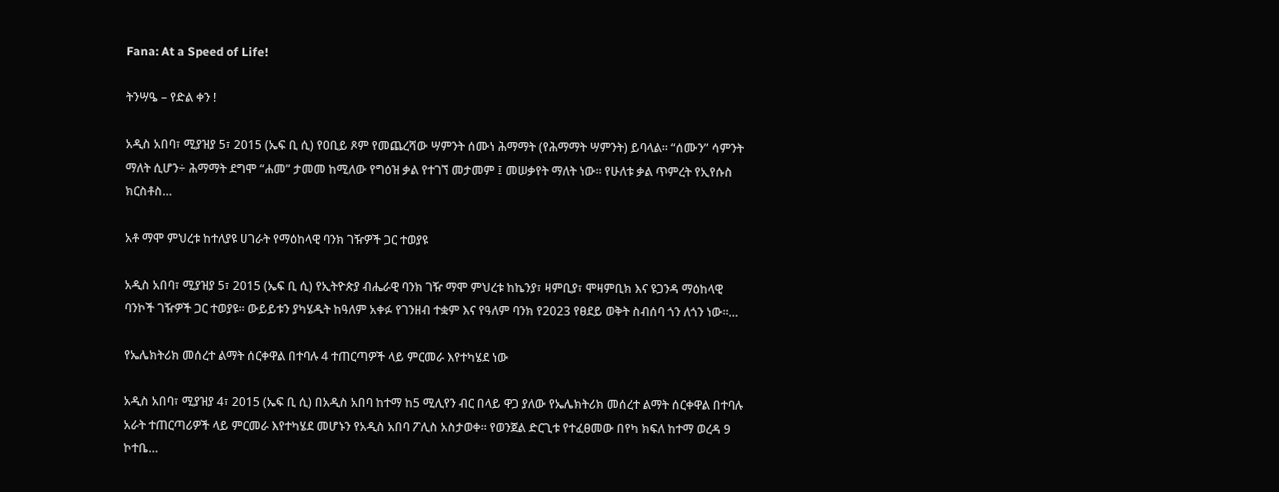Fana: At a Speed of Life!

ትንሣዔ – የድል ቀን !

አዲስ አበባ፣ ሚያዝያ 5፣ 2015 (ኤፍ ቢ ሲ) የዐቢይ ጾም የመጨረሻው ሣምንት ሰሙነ ሕማማት (የሕማማት ሣምንት) ይባላል፡፡ “ሰሙን” ሳምንት ማለት ሲሆን÷ ሕማማት ደግሞ “ሐመ” ታመመ ከሚለው የግዕዝ ቃል የተገኘ መታመም ፤ መሠቃየት ማለት ነው፡፡ የሁለቱ ቃል ጥምረት የኢየሱስ ክርስቶስ…

አቶ ማሞ ምህረቱ ከተለያዩ ሀገራት የማዕከላዊ ባንክ ገዥዎች ጋር ተወያዩ

አዲስ አበባ፣ ሚያዝያ 5፣ 2015 (ኤፍ ቢ ሲ) የኢትዮጵያ ብሔራዊ ባንክ ገዥ ማሞ ምህረቱ ከኬንያ፣ ዛምቢያ፣ ሞዛምቢክ እና ዩጋንዳ ማዕከላዊ ባንኮች ገዥዎች ጋር ተወያዩ፡፡ ውይይቱን ያካሄዱት ከዓለም አቀፉ የገንዘብ ተቋም እና የዓለም ባንክ የ2023 የፀደይ ወቅት ስብሰባ ጎን ለጎን ነው፡፡…

የኤሌክትሪክ መሰረተ ልማት ሰርቀዋል በተባሉ 4 ተጠርጣዎች ላይ ምርመራ እየተካሄደ ነው

አዲስ አበባ፣ ሚያዝያ 4፣ 2015 (ኤፍ ቢ ሲ) በአዲስ አበባ ከተማ ከ5 ሚሊየን ብር በላይ ዋጋ ያለው የኤሌክትሪክ መሰረተ ልማት ሰርቀዋል በተባሉ አራት ተጠርጣሪዎች ላይ ምርመራ እየተካሄደ መሆኑን የአዲስ አበባ ፖሊስ አስታወቀ፡፡ የወንጀል ድርጊቱ የተፈፀመው በየካ ክፍለ ከተማ ወረዳ 9 ኮተቤ…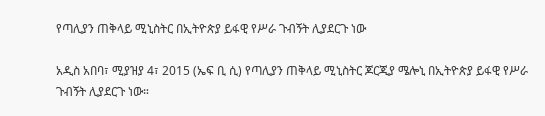የጣሊያን ጠቅላይ ሚኒስትር በኢትዮጵያ ይፋዊ የሥራ ጉብኝት ሊያደርጉ ነው

አዲስ አበባ፣ ሚያዝያ 4፣ 2015 (ኤፍ ቢ ሲ) የጣሊያን ጠቅላይ ሚኒስትር ጆርጂያ ሜሎኒ በኢትዮጵያ ይፋዊ የሥራ ጉብኝት ሊያደርጉ ነው።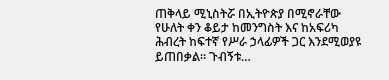ጠቅላይ ሚኒስትሯ በኢትዮጵያ በሚኖራቸው የሁለት ቀን ቆይታ ከመንግስት እና ከአፍሪካ ሕብረት ከፍተኛ የሥራ ኃላፊዎች ጋር እንደሚወያዩ ይጠበቃል። ጉብኝቱ…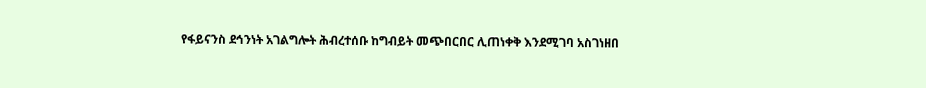የፋይናንስ ደኅንነት አገልግሎት ሕብረተሰቡ ከግብይት መጭበርበር ሊጠነቀቅ እንደሚገባ አስገነዘበ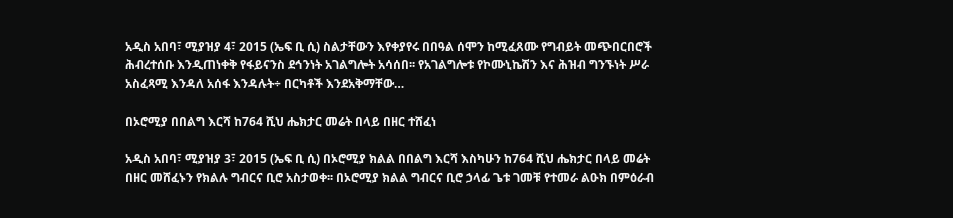አዲስ አበባ፣ ሚያዝያ 4፣ 2015 (ኤፍ ቢ ሲ) ስልታቸውን እየቀያየሩ በበዓል ሰሞን ከሚፈጸሙ የግብይት መጭበርበሮች ሕብረተሰቡ እንዲጠነቀቅ የፋይናንስ ደኅንነት አገልግሎት አሳሰበ፡፡ የአገልግሎቱ የኮሙኒኬሽን እና ሕዝብ ግንኙነት ሥራ አስፈጻሚ እንዳለ አሰፋ እንዳሉት÷ በርካቶች እንደአቅማቸው…

በኦሮሚያ በበልግ እርሻ ከ764 ሺህ ሔክታር መሬት በላይ በዘር ተሸፈነ

አዲስ አበባ፣ ሚያዝያ 3፣ 2015 (ኤፍ ቢ ሲ) በኦሮሚያ ክልል በበልግ እርሻ እስካሁን ከ764 ሺህ ሔክታር በላይ መሬት በዘር መሸፈኑን የክልሉ ግብርና ቢሮ አስታወቀ፡፡ በኦሮሚያ ክልል ግብርና ቢሮ ኃላፊ ጌቱ ገመቹ የተመራ ልዑክ በምዕራብ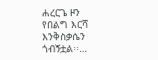ሐረርጌ ዞን የበልግ እርሻ እንቅስቃሴን ጎብኝቷል፡፡…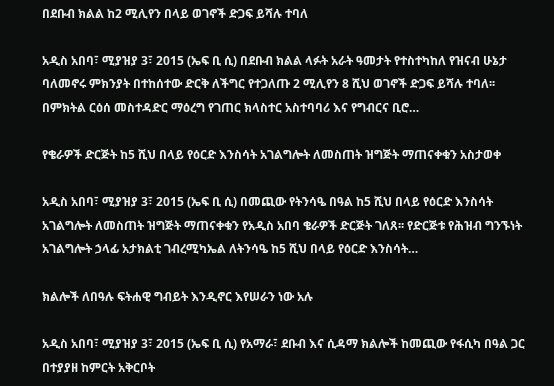በደቡብ ክልል ከ2 ሚሊየን በላይ ወገኖች ድጋፍ ይሻሉ ተባለ

አዲስ አበባ፣ ሚያዝያ 3፣ 2015 (ኤፍ ቢ ሲ) በደቡብ ክልል ላፉት አራት ዓመታት የተስተካከለ የዝናብ ሁኔታ ባለመኖሩ ምክንያት በተከሰተው ድርቅ ለችግር የተጋለጡ 2 ሚሊየን 8 ሺህ ወገኖች ድጋፍ ይሻሉ ተባለ፡፡ በምክትል ርዕሰ መስተዳድር ማዕረግ የገጠር ክላስተር አስተባባሪ እና የግብርና ቢሮ…

የቄራዎች ድርጅት ከ5 ሺህ በላይ የዕርድ እንስሳት አገልግሎት ለመስጠት ዝግጅት ማጠናቀቁን አስታወቀ

አዲስ አበባ፣ ሚያዝያ 3፣ 2015 (ኤፍ ቢ ሲ) በመጪው የትንሳዔ በዓል ከ5 ሺህ በላይ የዕርድ እንስሳት አገልግሎት ለመስጠት ዝግጅት ማጠናቀቁን የአዲስ አበባ ቄራዎች ድርጅት ገለጸ፡፡ የድርጅቱ የሕዝብ ግንኙነት አገልግሎት ኃላፊ አታክልቲ ገብረሚካኤል ለትንሳዔ ከ5 ሺህ በላይ የዕርድ እንስሳት…

ክልሎች ለበዓሉ ፍትሐዊ ግብይት እንዲኖር እየሠራን ነው አሉ

አዲስ አበባ፣ ሚያዝያ 3፣ 2015 (ኤፍ ቢ ሲ) የአማራ፣ ደቡብ እና ሲዳማ ክልሎች ከመጪው የፋሲካ በዓል ጋር በተያያዘ ከምርት አቅርቦት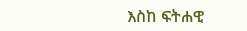እስከ ፍትሐዊ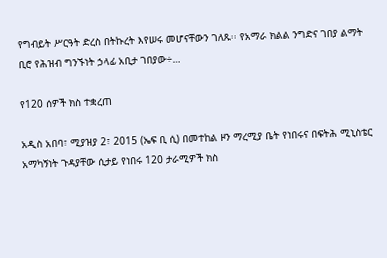የግብይት ሥርዓት ድረስ በትኩረት እየሠሩ መሆናቸውን ገለጹ፡፡ የአማራ ክልል ንግድና ገበያ ልማት ቢሮ የሕዝብ ግንኙነት ኃላፊ አቢታ ገበያው÷…

የ120 ሰዎች ክስ ተቋረጠ

አዲስ አበባ፣ ሚያዝያ 2፣ 2015 (ኤፍ ቢ ሲ) በመተከል ዞን ማረሚያ ቤት የነበሩና በፍትሕ ሚኒስቴር አማካኝነት ጉዳያቸው ሲታይ የነበሩ 120 ታራሚዎች ክስ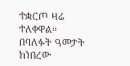ተቋርጦ ዛሬ ተለቀዋል። በባለፉት ዓመታት ከነበረው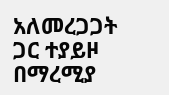አለመረጋጋት ጋር ተያይዞ በማረሚያ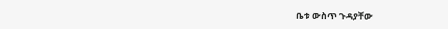ቤቱ ውስጥ ጉዳያቸው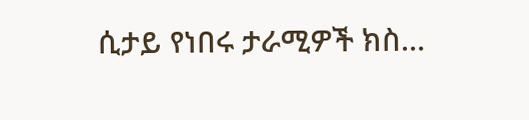ሲታይ የነበሩ ታራሚዎች ክስ…